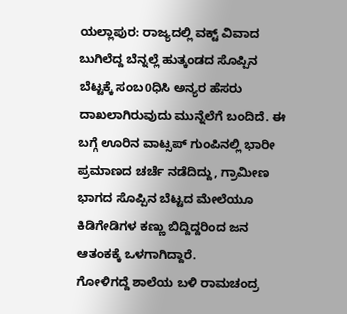ಯಲ್ಲಾಪುರ: ರಾಜ್ಯದಲ್ಲಿ ವಕ್ಟ್ ವಿವಾದ ಬುಗಿಲೆದ್ದ ಬೆನ್ನಲ್ಲೆ ಹುತ್ಕಂಡದ ಸೊಪ್ಪಿನ ಬೆಟ್ಟಕ್ಕೆ ಸಂಬ0ಧಿಸಿ ಅನ್ಯರ ಹೆಸರು ದಾಖಲಾಗಿರುವುದು ಮುನ್ನೆಲೆಗೆ ಬಂದಿದೆ. ಈ ಬಗ್ಗೆ ಊರಿನ ವಾಟ್ಸಪ್ ಗುಂಪಿನಲ್ಲಿ ಭಾರೀ ಪ್ರಮಾಣದ ಚರ್ಚೆ ನಡೆದಿದ್ದು, ಗ್ರಾಮೀಣ ಭಾಗದ ಸೊಪ್ಪಿನ ಬೆಟ್ಟದ ಮೇಲೆಯೂ ಕಿಡಿಗೇಡಿಗಳ ಕಣ್ಣು ಬಿದ್ದಿದ್ದರಿಂದ ಜನ ಆತಂಕಕ್ಕೆ ಒಳಗಾಗಿದ್ದಾರೆ.
ಗೋಳಿಗದ್ದೆ ಶಾಲೆಯ ಬಳಿ ರಾಮಚಂದ್ರ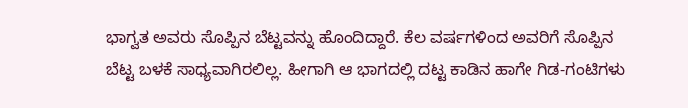ಭಾಗ್ವತ ಅವರು ಸೊಪ್ಪಿನ ಬೆಟ್ಟವನ್ನು ಹೊಂದಿದ್ದಾರೆ. ಕೆಲ ವರ್ಷಗಳಿಂದ ಅವರಿಗೆ ಸೊಪ್ಪಿನ ಬೆಟ್ಟ ಬಳಕೆ ಸಾಧ್ಯವಾಗಿರಲಿಲ್ಲ. ಹೀಗಾಗಿ ಆ ಭಾಗದಲ್ಲಿ ದಟ್ಟ ಕಾಡಿನ ಹಾಗೇ ಗಿಡ-ಗಂಟಿಗಳು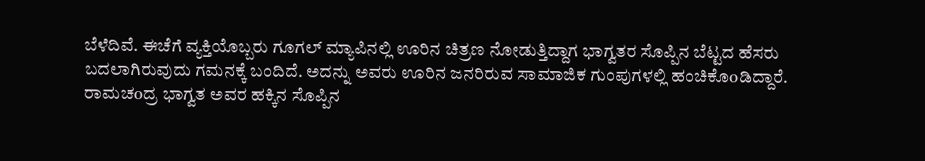ಬೆಳೆದಿವೆ. ಈಚೆಗೆ ವ್ಯಕ್ತಿಯೊಬ್ಬರು ಗೂಗಲ್ ಮ್ಯಾಪಿನಲ್ಲಿ ಊರಿನ ಚಿತ್ರಣ ನೋಡುತ್ತಿದ್ದಾಗ ಭಾಗ್ವತರ ಸೊಪ್ಪಿನ ಬೆಟ್ಟದ ಹೆಸರು ಬದಲಾಗಿರುವುದು ಗಮನಕ್ಕೆ ಬಂದಿದೆ. ಅದನ್ನು ಅವರು ಊರಿನ ಜನರಿರುವ ಸಾಮಾಜಿಕ ಗುಂಪುಗಳಲ್ಲಿ ಹಂಚಿಕೊoಡಿದ್ದಾರೆ.
ರಾಮಚoದ್ರ ಭಾಗ್ವತ ಅವರ ಹಕ್ಕಿನ ಸೊಪ್ಪಿನ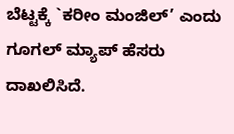ಬೆಟ್ಟಕ್ಕೆ `ಕರೀಂ ಮಂಜಿಲ್’ ಎಂದು ಗೂಗಲ್ ಮ್ಯಾಪ್ ಹೆಸರು ದಾಖಲಿಸಿದೆ.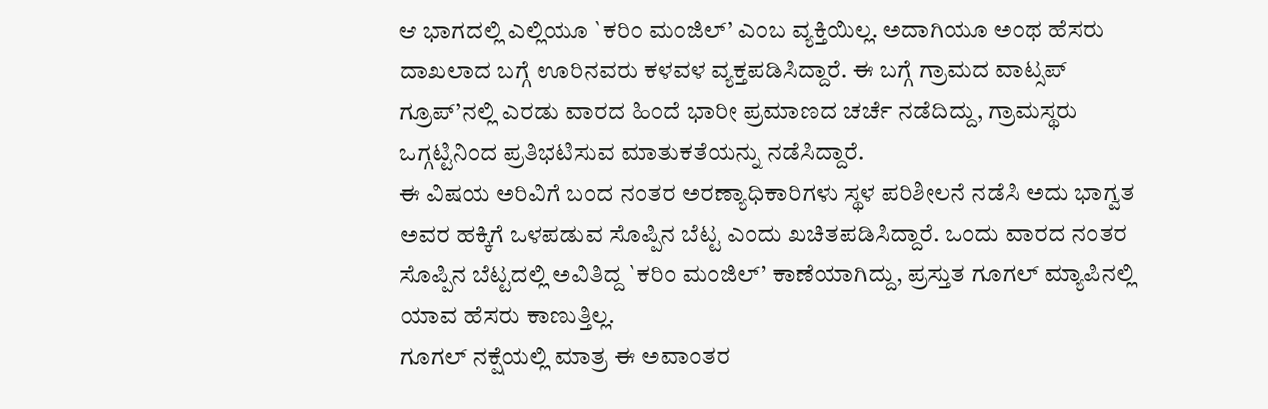ಆ ಭಾಗದಲ್ಲಿ ಎಲ್ಲಿಯೂ `ಕರಿಂ ಮಂಜಿಲ್’ ಎಂಬ ವ್ಯಕ್ತಿಯಿಲ್ಲ. ಅದಾಗಿಯೂ ಅಂಥ ಹೆಸರು ದಾಖಲಾದ ಬಗ್ಗೆ ಊರಿನವರು ಕಳವಳ ವ್ಯಕ್ತಪಡಿಸಿದ್ದಾರೆ. ಈ ಬಗ್ಗೆ ಗ್ರಾಮದ ವಾಟ್ಸಪ್ ಗ್ರೂಪ್’ನಲ್ಲಿ ಎರಡು ವಾರದ ಹಿಂದೆ ಭಾರೀ ಪ್ರಮಾಣದ ಚರ್ಚೆ ನಡೆದಿದ್ದು, ಗ್ರಾಮಸ್ಥರು ಒಗ್ಗಟ್ಟಿನಿಂದ ಪ್ರತಿಭಟಿಸುವ ಮಾತುಕತೆಯನ್ನು ನಡೆಸಿದ್ದಾರೆ.
ಈ ವಿಷಯ ಅರಿವಿಗೆ ಬಂದ ನಂತರ ಅರಣ್ಯಾಧಿಕಾರಿಗಳು ಸ್ಥಳ ಪರಿಶೀಲನೆ ನಡೆಸಿ ಅದು ಭಾಗ್ವತ ಅವರ ಹಕ್ಕಿಗೆ ಒಳಪಡುವ ಸೊಪ್ಪಿನ ಬೆಟ್ಟ ಎಂದು ಖಚಿತಪಡಿಸಿದ್ದಾರೆ. ಒಂದು ವಾರದ ನಂತರ ಸೊಪ್ಪಿನ ಬೆಟ್ಟದಲ್ಲಿ ಅವಿತಿದ್ದ `ಕರಿಂ ಮಂಜಿಲ್’ ಕಾಣೆಯಾಗಿದ್ದು, ಪ್ರಸ್ತುತ ಗೂಗಲ್ ಮ್ಯಾಪಿನಲ್ಲಿ ಯಾವ ಹೆಸರು ಕಾಣುತ್ತಿಲ್ಲ.
ಗೂಗಲ್ ನಕ್ಷೆಯಲ್ಲಿ ಮಾತ್ರ ಈ ಅವಾಂತರ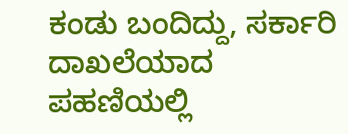ಕಂಡು ಬಂದಿದ್ದು, ಸರ್ಕಾರಿ ದಾಖಲೆಯಾದ ಪಹಣಿಯಲ್ಲಿ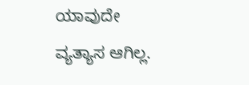ಯಾವುದೇ ವ್ಯತ್ಯಾಸ ಆಗಿಲ್ಲ.